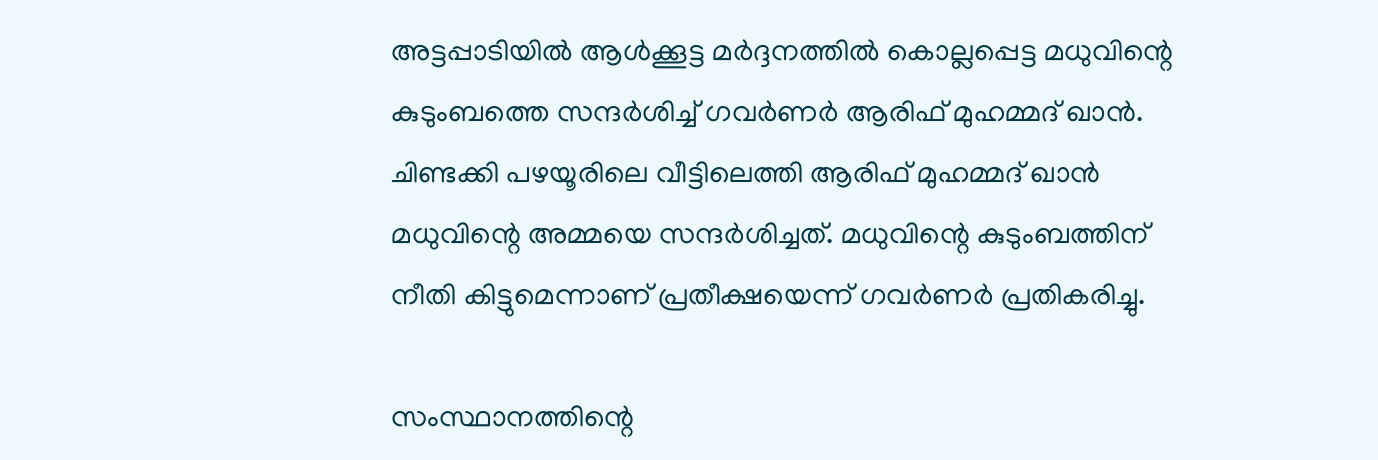അട്ടപ്പാടിയില്‍ ആള്‍ക്കൂട്ട മര്‍ദ്ദനത്തില്‍ കൊല്ലപ്പെട്ട മധുവിന്റെ കുടുംബത്തെ സന്ദര്‍ശിച്ച് ഗവര്‍ണര്‍ ആരിഫ് മുഹമ്മദ് ഖാന്‍. ചിണ്ടക്കി പഴയൂരിലെ വീട്ടിലെത്തി ആരിഫ് മുഹമ്മദ് ഖാന്‍ മധുവിന്റെ അമ്മയെ സന്ദര്‍ശിച്ചത്. മധുവിന്റെ കുടുംബത്തിന് നീതി കിട്ടുമെന്നാണ് പ്രതീക്ഷയെന്ന് ഗവര്‍ണര്‍ പ്രതികരിച്ചു.

സംസ്ഥാനത്തിന്റെ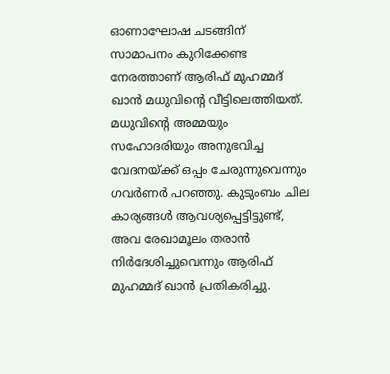ഓണാഘോഷ ചടങ്ങിന് സാമാപനം കുറിക്കേണ്ട നേരത്താണ് ആരിഫ് മുഹമ്മദ് ഖാന്‍ മധുവിന്റെ വീട്ടിലെത്തിയത്. മധുവിന്റെ അമ്മയും സഹോദരിയും അനുഭവിച്ച വേദനയ്ക്ക് ഒപ്പം ചേരുന്നുവെന്നും ഗവര്‍ണര്‍ പറഞ്ഞു. കുടുംബം ചില കാര്യങ്ങള്‍ ആവശ്യപ്പെട്ടിട്ടുണ്ട്, അവ രേഖാമൂലം തരാന്‍ നിര്‍ദേശിച്ചുവെന്നും ആരിഫ് മുഹമ്മദ് ഖാന്‍ പ്രതികരിച്ചു.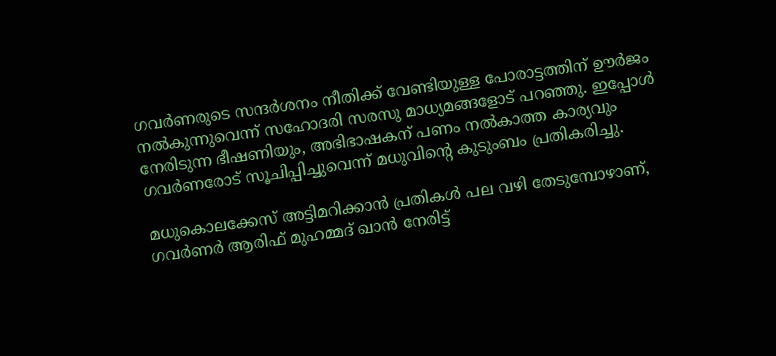ഗവര്‍ണരുടെ സന്ദര്‍ശനം നീതിക്ക് വേണ്ടിയുള്ള പോരാട്ടത്തിന് ഊര്‍ജം നല്‍കുന്നുവെന്ന് സഹോദരി സരസു മാധ്യമങ്ങളോട് പറഞ്ഞു. ഇപ്പോള്‍ നേരിടുന്ന ഭീഷണിയും, അഭിഭാഷകന് പണം നല്‍കാത്ത കാര്യവും ഗവര്‍ണരോട് സൂചിപ്പിച്ചുവെന്ന് മധുവിന്റെ കുടുംബം പ്രതികരിച്ചു.

മധുകൊലക്കേസ് അട്ടിമറിക്കാന്‍ പ്രതികള്‍ പല വഴി തേടുമ്പോഴാണ്, ഗവര്‍ണര്‍ ആരിഫ് മുഹമ്മദ് ഖാന്‍ നേരിട്ട്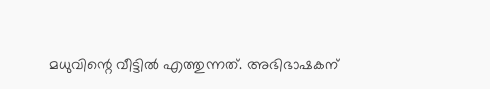മധുവിന്റെ വീട്ടില്‍ എത്തുന്നത്. അഭിഭാഷകന്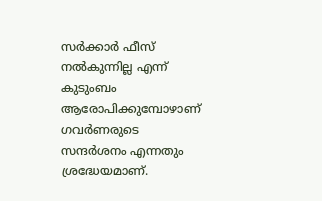സര്‍ക്കാര്‍ ഫീസ് നല്‍കുന്നില്ല എന്ന് കുടുംബം ആരോപിക്കുമ്പോഴാണ് ഗവര്‍ണരുടെ സന്ദര്‍ശനം എന്നതും ശ്രദ്ധേയമാണ്.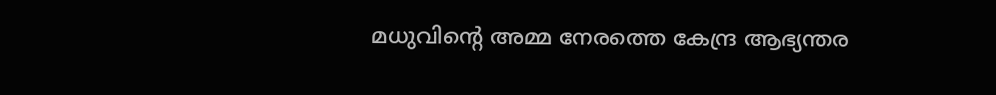മധുവിന്റെ അമ്മ നേരത്തെ കേന്ദ്ര ആഭ്യന്തര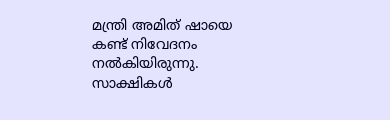മന്ത്രി അമിത് ഷായെ കണ്ട് നിവേദനം നല്‍കിയിരുന്നു. സാക്ഷികള്‍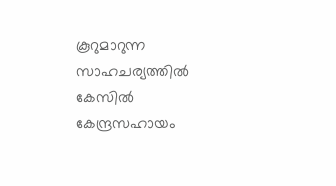കൂറുമാറുന്ന സാഹചര്യത്തില്‍ കേസില്‍ കേന്ദ്രസഹായം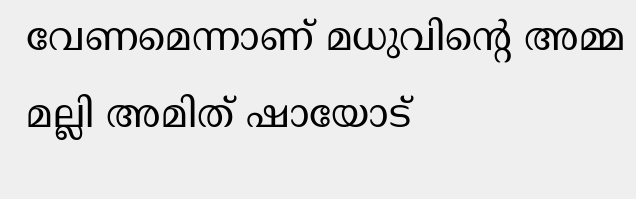വേണമെന്നാണ് മധുവിന്റെ അമ്മ മല്ലി അമിത് ഷായോട്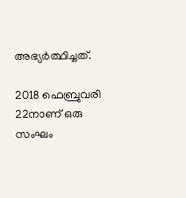അഭ്യര്‍ത്ഥിച്ചത്.

2018 ഫെബ്രുവരി 22നാണ് ഒരു സംഘം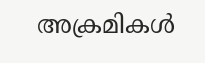അക്രമികള്‍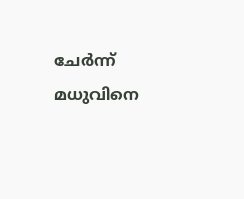ചേര്‍ന്ന് മധുവിനെ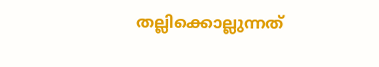തല്ലിക്കൊല്ലുന്നത്